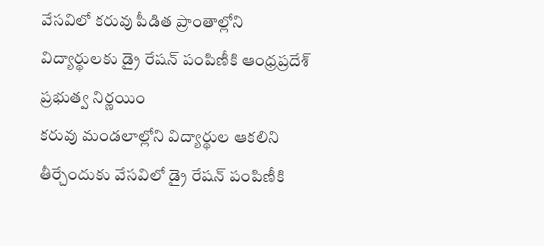వేసవిలో కరువు పీడిత ప్రాంతాల్లోని విద్యార్థులకు డ్రై రేషన్ పంపిణీకి ఆంధ్రప్రదేశ్ ప్రభుత్వ నిర్ణయిం
కరువు మండలాల్లోని విద్యార్థుల ఆకలిని తీర్చేందుకు వేసవిలో డ్రై రేషన్ పంపిణీకి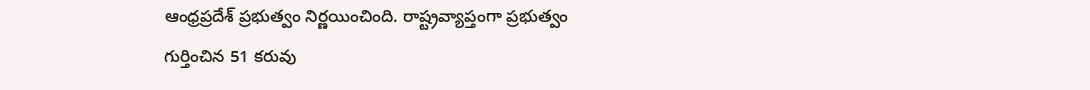ఆంధ్రప్రదేశ్ ప్రభుత్వం నిర్ణయించింది. రాష్ట్రవ్యాప్తంగా ప్రభుత్వం గుర్తించిన 51 కరువు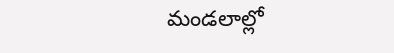మండలాల్లో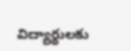విద్యార్థులకు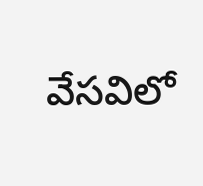వేసవిలో